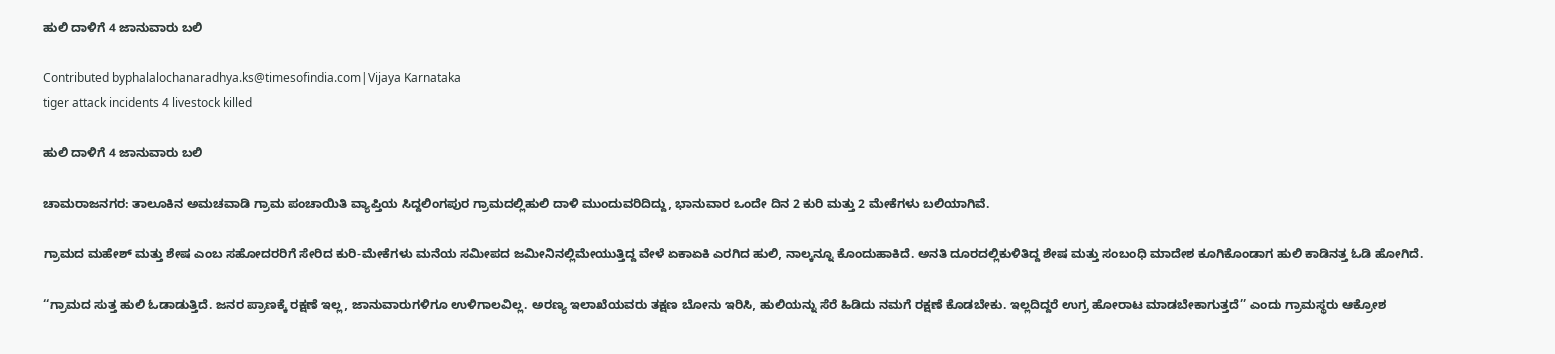ಹುಲಿ ದಾಳಿಗೆ 4 ಜಾನುವಾರು ಬಲಿ

Contributed byphalalochanaradhya.ks@timesofindia.com|Vijaya Karnataka
tiger attack incidents 4 livestock killed

ಹುಲಿ ದಾಳಿಗೆ 4 ಜಾನುವಾರು ಬಲಿ

ಚಾಮರಾಜನಗರ: ತಾಲೂಕಿನ ಅಮಚವಾಡಿ ಗ್ರಾಮ ಪಂಚಾಯಿತಿ ವ್ಯಾಪ್ತಿಯ ಸಿದ್ದಲಿಂಗಪುರ ಗ್ರಾಮದಲ್ಲಿಹುಲಿ ದಾಳಿ ಮುಂದುವರಿದಿದ್ದು, ಭಾನುವಾರ ಒಂದೇ ದಿನ 2 ಕುರಿ ಮತ್ತು 2 ಮೇಕೆಗಳು ಬಲಿಯಾಗಿವೆ.

ಗ್ರಾಮದ ಮಹೇಶ್ ಮತ್ತು ಶೇಷ ಎಂಬ ಸಹೋದರರಿಗೆ ಸೇರಿದ ಕುರಿ-ಮೇಕೆಗಳು ಮನೆಯ ಸಮೀಪದ ಜಮೀನಿನಲ್ಲಿಮೇಯುತ್ತಿದ್ದ ವೇಳೆ ಏಕಾಏಕಿ ಎರಗಿದ ಹುಲಿ, ನಾಲ್ಕನ್ನೂ ಕೊಂದುಹಾಕಿದೆ. ಅನತಿ ದೂರದಲ್ಲಿಕುಳಿತಿದ್ದ ಶೇಷ ಮತ್ತು ಸಂಬಂಧಿ ಮಾದೇಶ ಕೂಗಿಕೊಂಡಾಗ ಹುಲಿ ಕಾಡಿನತ್ತ ಓಡಿ ಹೋಗಿದೆ.

‘‘ಗ್ರಾಮದ ಸುತ್ತ ಹುಲಿ ಓಡಾಡುತ್ತಿದೆ. ಜನರ ಪ್ರಾಣಕ್ಕೆ ರಕ್ಷಣೆ ಇಲ್ಲ, ಜಾನುವಾರುಗಳಿಗೂ ಉಳಿಗಾಲವಿಲ್ಲ. ಅರಣ್ಯ ಇಲಾಖೆಯವರು ತಕ್ಷಣ ಬೋನು ಇರಿಸಿ, ಹುಲಿಯನ್ನು ಸೆರೆ ಹಿಡಿದು ನಮಗೆ ರಕ್ಷಣೆ ಕೊಡಬೇಕು. ಇಲ್ಲದಿದ್ದರೆ ಉಗ್ರ ಹೋರಾಟ ಮಾಡಬೇಕಾಗುತ್ತದೆ’’ ಎಂದು ಗ್ರಾಮಸ್ಥರು ಆಕ್ರೋಶ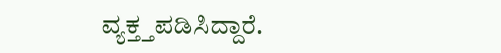ವ್ಯಕ್ತ್ತಪಡಿಸಿದ್ದಾರೆ.